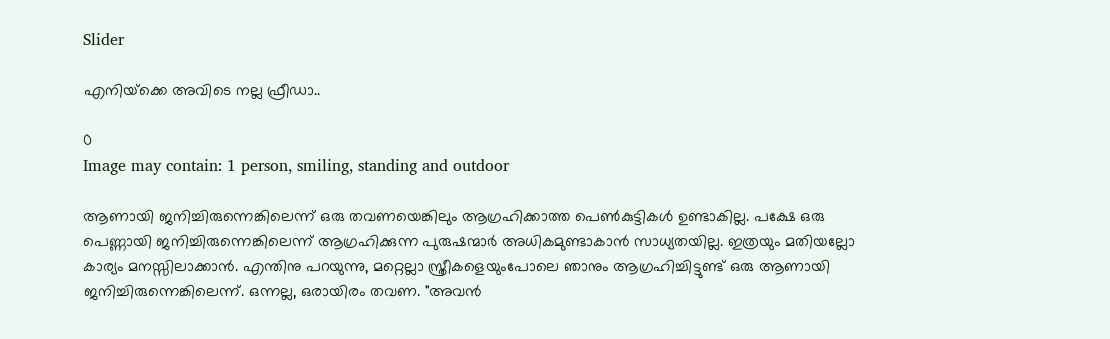Slider

എനിയ്‌ക്കെ അവിടെ നല്ല ഫ്രീഡാ..

0
Image may contain: 1 person, smiling, standing and outdoor

ആണായി ജനിച്ചിരുന്നെങ്കിലെന്ന് ഒരു തവണയെങ്കിലും ആഗ്രഹിക്കാത്ത പെൺകുട്ടികൾ ഉണ്ടാകില്ല. പക്ഷേ ഒരു പെണ്ണായി ജനിച്ചിരുന്നെങ്കിലെന്ന് ആഗ്രഹിക്കുന്ന പുരുഷന്മാർ അധികമുണ്ടാകാൻ സാധ്യതയില്ല. ഇത്രയും മതിയല്ലോ കാര്യം മനസ്സിലാക്കാൻ. എന്തിനു പറയുന്നു, മറ്റെല്ലാ സ്ത്രീകളെയുംപോലെ ഞാനും ആഗ്രഹിച്ചിട്ടുണ്ട് ഒരു ആണായി ജനിച്ചിരുന്നെങ്കിലെന്ന്. ഒന്നല്ല, ഒരായിരം തവണ. "അവൻ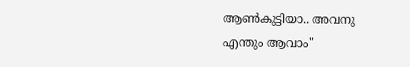ആൺകുട്ടിയാ.. അവനു എന്തും ആവാം"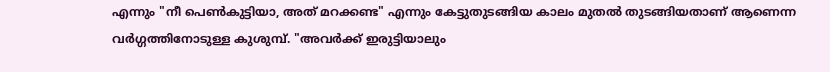എന്നും "നീ പെൺകുട്ടിയാ, അത്‌ മറക്കണ്ട" എന്നും കേട്ടുതുടങ്ങിയ കാലം മുതൽ തുടങ്ങിയതാണ് ആണെന്ന വർഗ്ഗത്തിനോടുള്ള കുശുമ്പ്. "അവർക്ക്‌ ഇരുട്ടിയാലും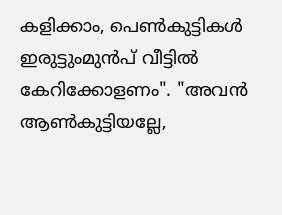കളിക്കാം, പെൺകുട്ടികൾ ഇരുട്ടുംമുൻപ്‌ വീട്ടിൽ കേറിക്കോളണം". "അവൻ ആൺകുട്ടിയല്ലേ,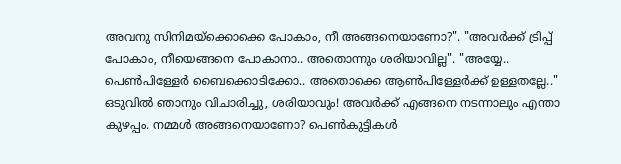അവനു സിനിമയ്‌ക്കൊക്കെ പോകാം, നീ അങ്ങനെയാണോ?". "അവർക്ക്‌ ട്രിപ്പ് പോകാം, നീയെങ്ങനെ പോകാനാ.. അതൊന്നും ശരിയാവില്ല". "അയ്യേ.. പെൺപിള്ളേർ ബൈക്കൊടിക്കോ.. അതൊക്കെ‌ ആൺപിള്ളേർക്ക് ഉള്ളതല്ലേ.."
ഒടുവിൽ ഞാനും വിചാരിച്ചു, ശരിയാവും! അവർക്ക്‌ എങ്ങനെ നടന്നാലും എന്താ കുഴപ്പം. നമ്മൾ അങ്ങനെയാണോ? പെൺകുട്ടികൾ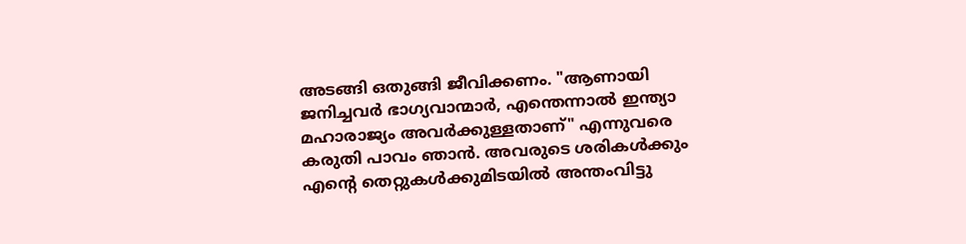അടങ്ങി ഒതുങ്ങി ജീവിക്കണം. "ആണായി ജനിച്ചവർ ഭാഗ്യവാന്മാർ, എന്തെന്നാൽ ഇന്ത്യാ മഹാരാജ്യം അവർക്കുള്ളതാണ്" എന്നുവരെ കരുതി പാവം ഞാൻ. അവരുടെ ശരികൾക്കും എന്റെ തെറ്റുകൾക്കുമിടയിൽ അന്തംവിട്ടു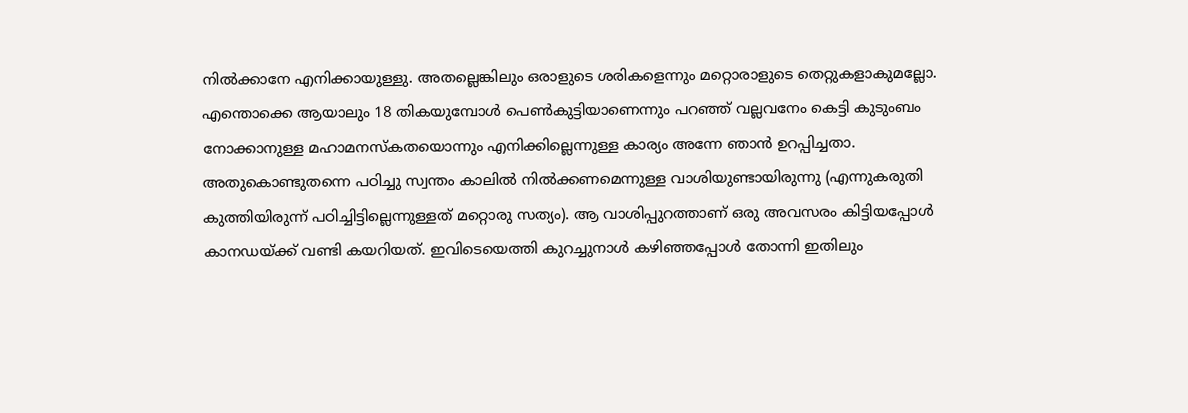നിൽക്കാനേ എനിക്കായുള്ളു. അതല്ലെങ്കിലും ഒരാളുടെ ശരികളെന്നും മറ്റൊരാളുടെ തെറ്റുകളാകുമല്ലോ. എന്തൊക്കെ ആയാലും 18 തികയുമ്പോൾ പെൺകുട്ടിയാണെന്നും പറഞ്ഞ്‌ വല്ലവനേം കെട്ടി കുടുംബം നോക്കാനുള്ള മഹാമനസ്കതയൊന്നും എനിക്കില്ലെന്നുള്ള കാര്യം അന്നേ ഞാൻ ഉറപ്പിച്ചതാ. അതുകൊണ്ടുതന്നെ പഠിച്ചു സ്വന്തം കാലിൽ നിൽക്കണമെന്നുള്ള വാശിയുണ്ടായിരുന്നു (എന്നുകരുതി കുത്തിയിരുന്ന് പഠിച്ചിട്ടില്ലെന്നുള്ളത് മറ്റൊരു സത്യം). ആ വാശിപ്പുറത്താണ് ഒരു അവസരം കിട്ടിയപ്പോൾ കാനഡയ്‌ക്ക് വണ്ടി കയറിയത്. ഇവിടെയെത്തി കുറച്ചുനാൾ കഴിഞ്ഞപ്പോൾ തോന്നി ഇതിലും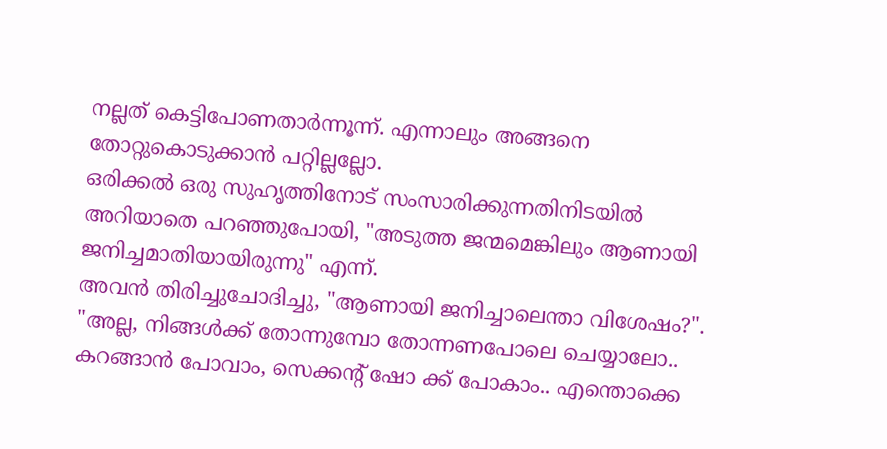നല്ലത്‌ കെട്ടിപോണതാർന്നൂന്ന്. എന്നാലും അങ്ങനെ തോറ്റുകൊടുക്കാൻ പറ്റില്ലല്ലോ.
ഒരിക്കൽ ഒരു സുഹൃത്തിനോട് സംസാരിക്കുന്നതിനിടയിൽ അറിയാതെ പറഞ്ഞുപോയി, "അടുത്ത ജന്മമെങ്കിലും ആണായി ജനിച്ചമാതിയായിരുന്നു" എന്ന്.
അവൻ തിരിച്ചുചോദിച്ചു, "ആണായി ജനിച്ചാലെന്താ വിശേഷം?".
"അല്ല, നിങ്ങൾക്ക്‌ തോന്നുമ്പോ തോന്നണപോലെ ചെയ്യാലോ.. കറങ്ങാൻ പോവാം, സെക്കന്റ്‌ ഷോ ക്ക്‌ പോകാം.. എന്തൊക്കെ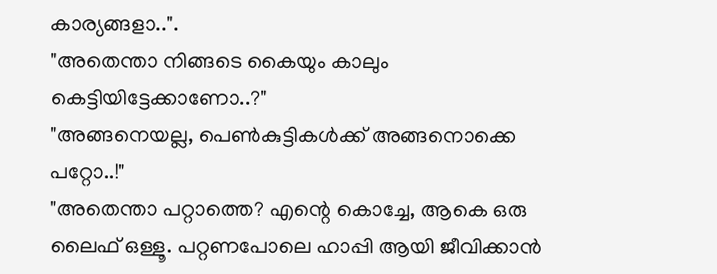കാര്യങ്ങളാ..".
"അതെന്താ നിങ്ങടെ കൈയും കാലും കെട്ടിയിട്ടേക്കാണോ..?"
"അങ്ങനെയല്ല, പെൺകുട്ടികൾക്ക് അങ്ങനൊക്കെ പറ്റോ..!"
"അതെന്താ പറ്റാത്തെ? എന്റെ കൊച്ചേ, ആകെ ഒരു ലൈഫ് ഒള്ളൂ. പറ്റണപോലെ ഹാപ്പി ആയി ജീവിക്കാൻ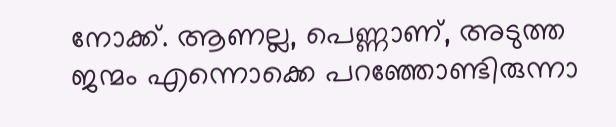നോക്ക്. ആണല്ല, പെണ്ണാണ്, അടുത്ത ജന്മം എന്നൊക്കെ പറഞ്ഞോണ്ടിരുന്നാ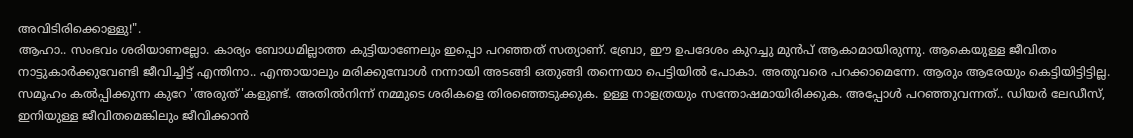അവിടിരിക്കൊള്ളു!".
ആഹാ.. സംഭവം ശരിയാണല്ലോ. കാര്യം ബോധമില്ലാത്ത കുട്ടിയാണേലും ഇപ്പൊ പറഞ്ഞത് സത്യാണ്. ബ്രോ, ഈ ഉപദേശം കുറച്ചു മുൻപ്‌ ആകാമായിരുന്നു. ആകെയുള്ള ജീവിതം നാട്ടുകാർക്കുവേണ്ടി ജീവിച്ചിട്ട്‌ എന്തിനാ.. എന്തായാലും മരിക്കുമ്പോൾ നന്നായി അടങ്ങി ഒതുങ്ങി തന്നെയാ പെട്ടിയിൽ പോകാ. അതുവരെ പറക്കാമെന്നേ. ആരും ആരേയും കെട്ടിയിട്ടിട്ടില്ല. സമൂഹം കൽപ്പിക്കുന്ന കുറേ 'അരുത്‌'കളുണ്ട്. അതിൽനിന്ന് നമ്മുടെ ശരികളെ തിരഞ്ഞെടുക്കുക. ഉള്ള നാളത്രയും സന്തോഷമായിരിക്കുക. അപ്പോൾ പറഞ്ഞുവന്നത്.. ഡിയർ ലേഡീസ്‌, ഇനിയുള്ള ജീവിതമെങ്കിലും ജീവിക്കാൻ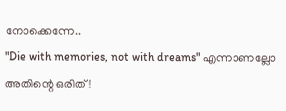നോക്കെന്നേ..
"Die with memories, not with dreams" എന്നാണല്ലോ അതിന്റെ ഒരിത്‌!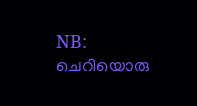NB: ചെറിയൊരു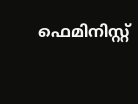ഫെമിനിസ്റ്റ്‌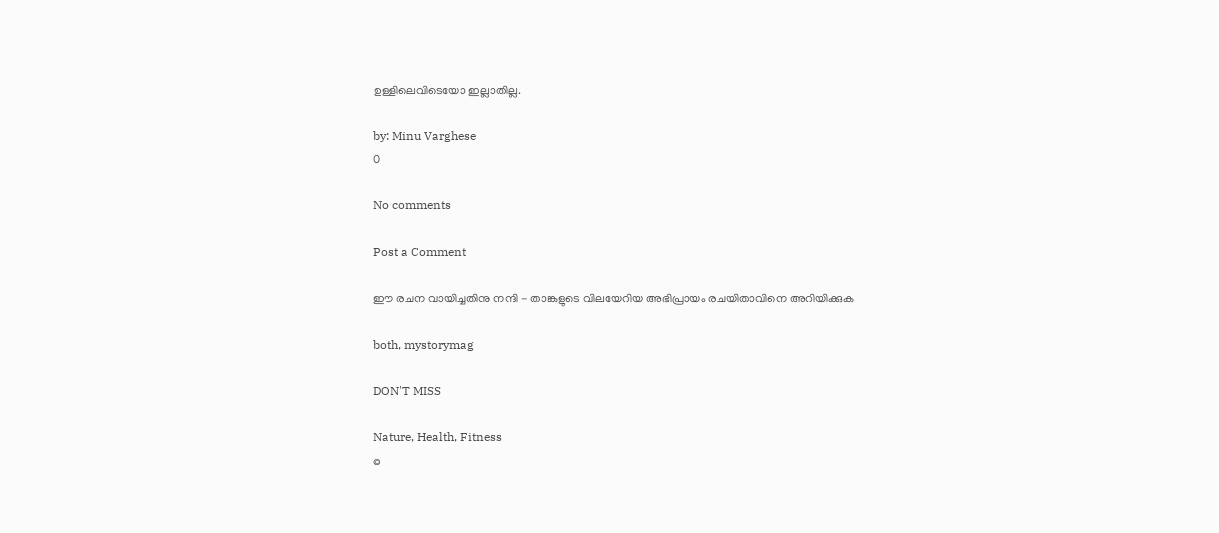ഉള്ളിലെവിടെയോ ഇല്ലാതില്ല.

by: Minu Varghese
0

No comments

Post a Comment

ഈ രചന വായിച്ചതിനു നന്ദി - താങ്കളുടെ വിലയേറിയ അഭിപ്രായം രചയിതാവിനെ അറിയിക്കുക

both, mystorymag

DON'T MISS

Nature, Health, Fitness
©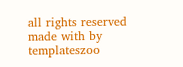all rights reserved
made with by templateszoo